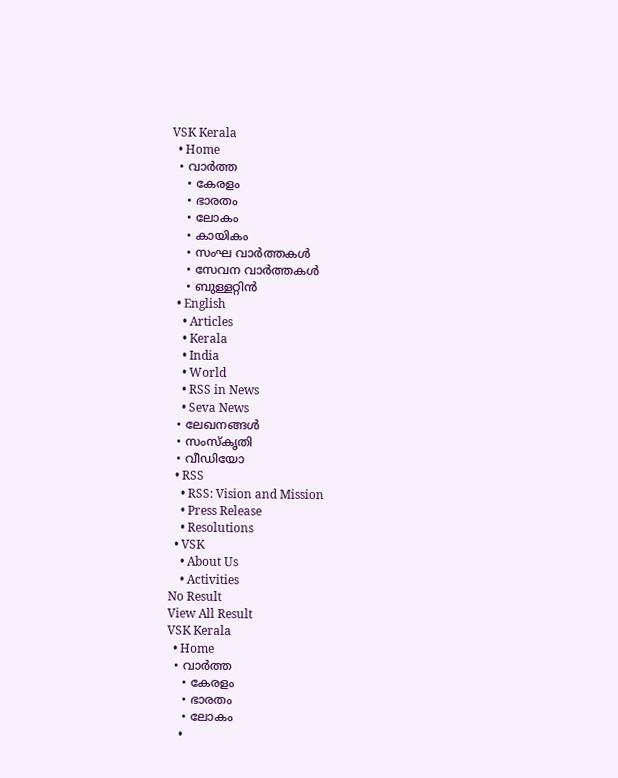VSK Kerala
  • Home
  • വാര്‍ത്ത
    • കേരളം
    • ഭാരതം
    • ലോകം
    • കായികം
    • സംഘ വാര്‍ത്തകള്‍
    • സേവന വാര്‍ത്തകള്‍
    • ബുള്ളറ്റിൻ
  • English
    • Articles
    • Kerala
    • India
    • World
    • RSS in News
    • Seva News
  • ലേഖനങ്ങള്‍
  • സംസ്കൃതി
  • വീഡിയോ
  • RSS
    • RSS: Vision and Mission
    • Press Release
    • Resolutions
  • VSK
    • About Us
    • Activities
No Result
View All Result
VSK Kerala
  • Home
  • വാര്‍ത്ത
    • കേരളം
    • ഭാരതം
    • ലോകം
    •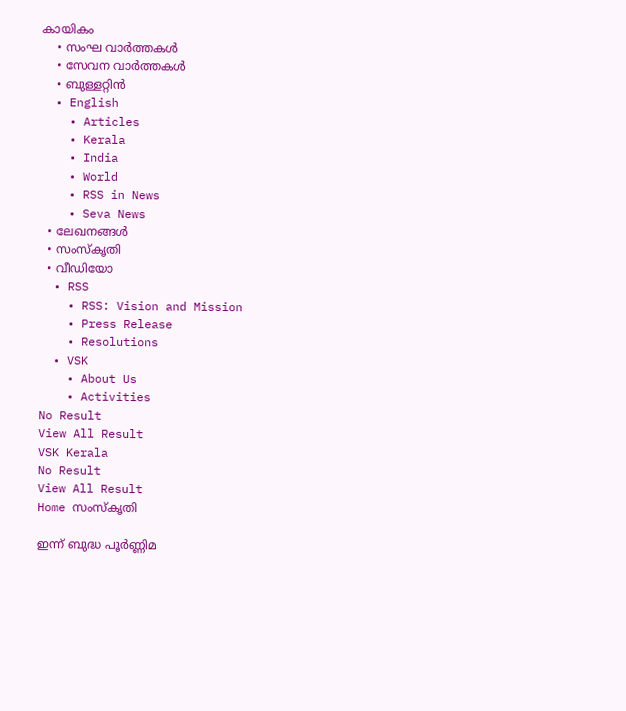കായികം
    • സംഘ വാര്‍ത്തകള്‍
    • സേവന വാര്‍ത്തകള്‍
    • ബുള്ളറ്റിൻ
  • English
    • Articles
    • Kerala
    • India
    • World
    • RSS in News
    • Seva News
  • ലേഖനങ്ങള്‍
  • സംസ്കൃതി
  • വീഡിയോ
  • RSS
    • RSS: Vision and Mission
    • Press Release
    • Resolutions
  • VSK
    • About Us
    • Activities
No Result
View All Result
VSK Kerala
No Result
View All Result
Home സംസ്കൃതി

ഇന്ന് ബുദ്ധ പൂര്‍ണ്ണിമ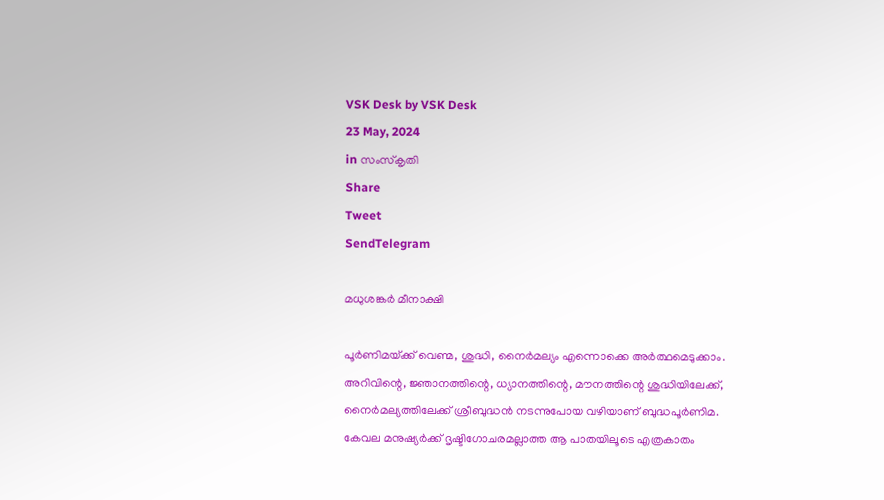VSK Desk by VSK Desk
23 May, 2024
in സംസ്കൃതി
Share
Tweet
SendTelegram

മധുശങ്കര്‍ മീനാക്ഷി

പൂര്‍ണിമയ്‌ക്ക് വെണ്മ, ശുദ്ധി, നൈര്‍മല്യം എന്നൊക്കെ അര്‍ത്ഥമെടുക്കാം. അറിവിന്റെ, ജ്ഞാനത്തിന്റെ, ധ്യാനത്തിന്റെ, മൗനത്തിന്റെ ശുദ്ധിയിലേക്ക്, നൈര്‍മല്യത്തിലേക്ക് ശ്രീബുദ്ധന്‍ നടന്നുപോയ വഴിയാണ് ബുദ്ധപൂര്‍ണിമ. കേവല മനുഷ്യര്‍ക്ക് ദൃഷ്ടിഗോചരമല്ലാത്ത ആ പാതയിലൂടെ എത്രകാതം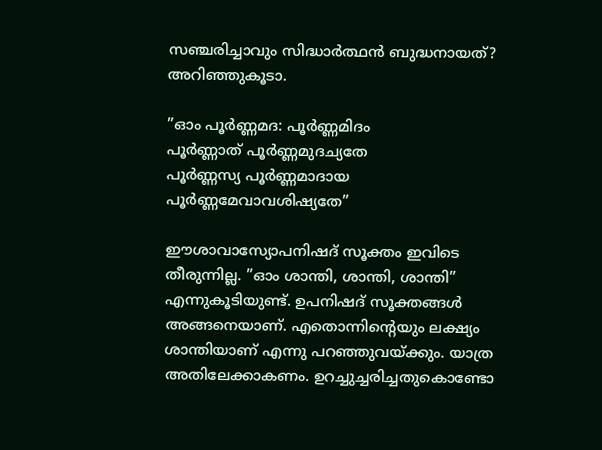സഞ്ചരിച്ചാവും സിദ്ധാര്‍ത്ഥന്‍ ബുദ്ധനായത്? അറിഞ്ഞുകൂടാ.

”ഓം പൂര്‍ണ്ണമദ: പൂര്‍ണ്ണമിദം
പൂര്‍ണ്ണാത് പൂര്‍ണ്ണമുദച്യതേ
പൂര്‍ണ്ണസ്യ പൂര്‍ണ്ണമാദായ
പൂര്‍ണ്ണമേവാവശിഷ്യതേ”

ഈശാവാസ്യോപനിഷദ് സൂക്തം ഇവിടെ തീരുന്നില്ല. ”ഓം ശാന്തി, ശാന്തി, ശാന്തി” എന്നുകൂടിയുണ്ട്. ഉപനിഷദ് സൂക്തങ്ങള്‍ അങ്ങനെയാണ്. എതൊന്നിന്റെയും ലക്ഷ്യം ശാന്തിയാണ് എന്നു പറഞ്ഞുവയ്‌ക്കും. യാത്ര അതിലേക്കാകണം. ഉറച്ചുച്ചരിച്ചതുകൊണ്ടോ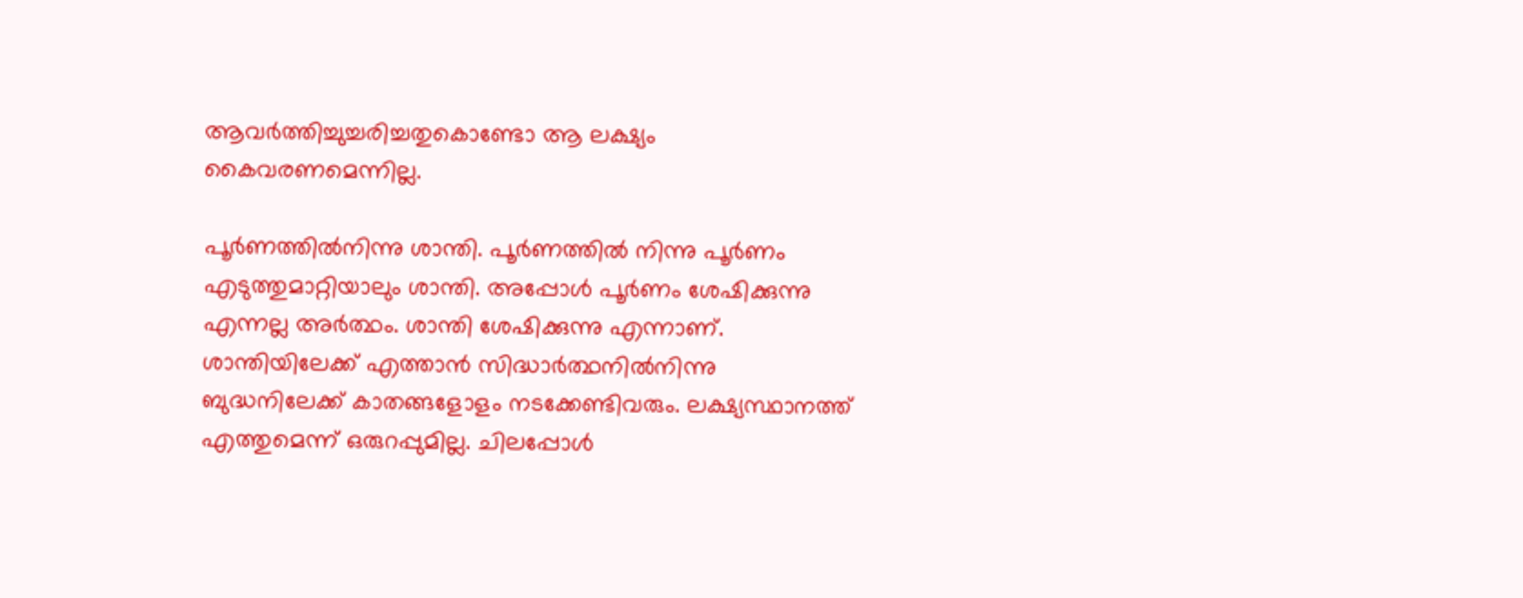ആവര്‍ത്തിച്ചുച്ചരിച്ചതുകൊണ്ടോ ആ ലക്ഷ്യം കൈവരണമെന്നില്ല.

പൂര്‍ണത്തില്‍നിന്നു ശാന്തി. പൂര്‍ണത്തില്‍ നിന്നു പൂര്‍ണം എടുത്തുമാറ്റിയാലും ശാന്തി. അപ്പോള്‍ പൂര്‍ണം ശേഷിക്കുന്നു എന്നല്ല അര്‍ത്ഥം. ശാന്തി ശേഷിക്കുന്നു എന്നാണ്. ശാന്തിയിലേക്ക് എത്താന്‍ സിദ്ധാര്‍ത്ഥനില്‍നിന്നു ബുദ്ധനിലേക്ക് കാതങ്ങളോളം നടക്കേണ്ടിവരും. ലക്ഷ്യസ്ഥാനത്ത് എത്തുമെന്ന് ഒരുറപ്പുമില്ല. ചിലപ്പോള്‍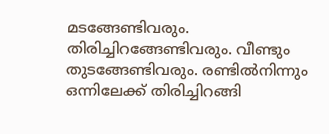മടങ്ങേണ്ടിവരും. തിരിച്ചിറങ്ങേണ്ടിവരും. വീണ്ടും തുടങ്ങേണ്ടിവരും. രണ്ടില്‍നിന്നും ഒന്നിലേക്ക് തിരിച്ചിറങ്ങി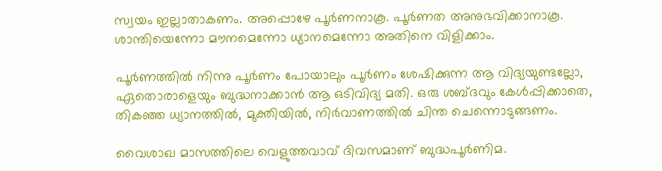സ്വയം ഇല്ലാതാകണം. അപ്പൊഴേ പൂര്‍ണനാകൂ. പൂര്‍ണത അനുഭവിക്കാനാകൂ. ശാന്തിയെന്നോ മൗനമെന്നോ ധ്യാനമെന്നോ അതിനെ വിളിക്കാം.

പൂര്‍ണത്തില്‍ നിന്നു പൂര്‍ണം പോയാലും പൂര്‍ണം ശേഷിക്കുന്ന ആ വിദ്യയുണ്ടല്ലോ, ഏതൊരാളെയും ബുദ്ധനാക്കാന്‍ ആ ഒടിവിദ്യ മതി. ഒരു ശബ്ദവും കേള്‍പ്പിക്കാതെ, തികഞ്ഞ ധ്യാനത്തില്‍, മുക്തിയില്‍, നിര്‍വാണത്തില്‍ ചിന്ത ചെന്നൊടുങ്ങണം.

വൈശാഖ മാസത്തിലെ വെളുത്തവാവ് ദിവസമാണ് ബുദ്ധപൂര്‍ണിമ.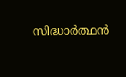സിദ്ധാര്‍ത്ഥന്‍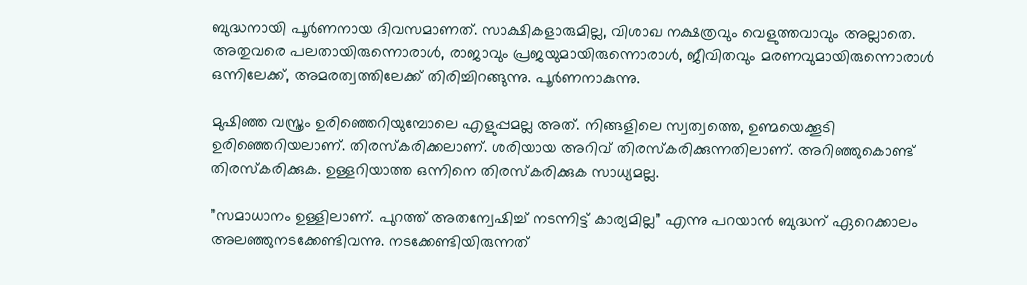ബുദ്ധനായി പൂര്‍ണനായ ദിവസമാണത്. സാക്ഷികളാരുമില്ല, വിശാഖ നക്ഷത്രവും വെളുത്തവാവും അല്ലാതെ. അതുവരെ പലതായിരുന്നൊരാള്‍, രാജാവും പ്രജയുമായിരുന്നൊരാള്‍, ജീവിതവും മരണവുമായിരുന്നൊരാള്‍ ഒന്നിലേക്ക്, അമരത്വത്തിലേക്ക് തിരിച്ചിറങ്ങുന്നു. പൂര്‍ണനാകുന്നു.

മുഷിഞ്ഞ വസ്ത്രം ഉരിഞ്ഞെറിയുമ്പോലെ എളുപ്പമല്ല അത്. നിങ്ങളിലെ സ്വത്വത്തെ, ഉണ്മയെക്കൂടി ഉരിഞ്ഞെറിയലാണ്. തിരസ്‌കരിക്കലാണ്. ശരിയായ അറിവ് തിരസ്‌കരിക്കുന്നതിലാണ്. അറിഞ്ഞുകൊണ്ട് തിരസ്‌കരിക്കുക. ഉള്ളറിയാത്ത ഒന്നിനെ തിരസ്‌കരിക്കുക സാധ്യമല്ല.

”സമാധാനം ഉള്ളിലാണ്. പുറത്ത് അതന്വേഷിച്ച് നടന്നിട്ട് കാര്യമില്ല” എന്നു പറയാന്‍ ബുദ്ധന് ഏറെക്കാലം അലഞ്ഞുനടക്കേണ്ടിവന്നു. നടക്കേണ്ടിയിരുന്നത്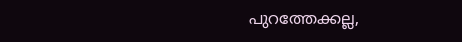പുറത്തേക്കല്ല,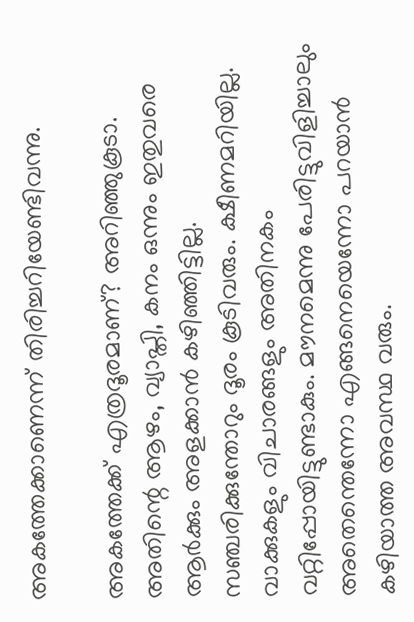അകത്തേക്കാണെന്ന് തിരിച്ചറിയേണ്ടിവന്നു.

അകത്തേക്ക് എത്രദൂരമാണ്? അറിഞ്ഞുകൂടാ. അതിന്റെ ആഴം, വ്യാപ്തി, കനം ഒന്നും ഇതുവരെ ആര്‍ക്കും അളക്കാന്‍ കഴിഞ്ഞിട്ടില്ല. സഞ്ചരിക്കുന്തോറും ദൂരം കൂടിവരും. ക്ഷീണമറിയില്ല. വാക്കുകളും വിചാരങ്ങളും അതിനകം വറ്റിപ്പോയിട്ടുണ്ടാകും. മൗനമെന്നു പേരിട്ടുവിളിച്ചാലും അതെന്തെന്നോ എങ്ങനെയെന്നോ പറയാന്‍ കഴിയാത്ത അവസ്ഥ വരും.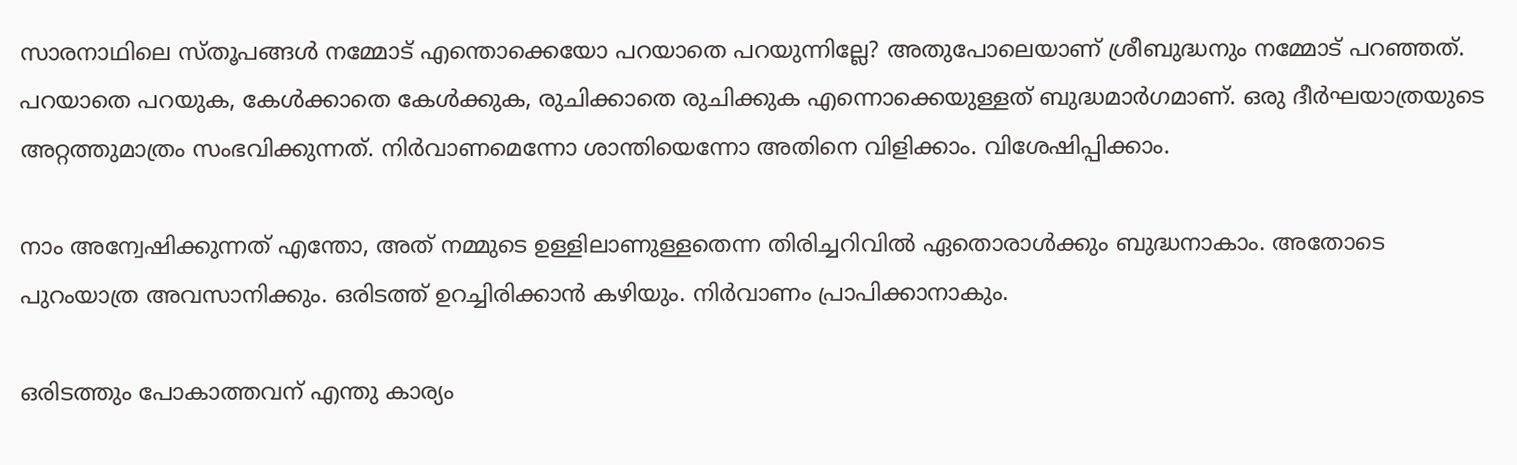സാരനാഥിലെ സ്തൂപങ്ങള്‍ നമ്മോട് എന്തൊക്കെയോ പറയാതെ പറയുന്നില്ലേ? അതുപോലെയാണ് ശ്രീബുദ്ധനും നമ്മോട് പറഞ്ഞത്. പറയാതെ പറയുക, കേള്‍ക്കാതെ കേള്‍ക്കുക, രുചിക്കാതെ രുചിക്കുക എന്നൊക്കെയുള്ളത് ബുദ്ധമാര്‍ഗമാണ്. ഒരു ദീര്‍ഘയാത്രയുടെ അറ്റത്തുമാത്രം സംഭവിക്കുന്നത്. നിര്‍വാണമെന്നോ ശാന്തിയെന്നോ അതിനെ വിളിക്കാം. വിശേഷിപ്പിക്കാം.

നാം അന്വേഷിക്കുന്നത് എന്തോ, അത് നമ്മുടെ ഉള്ളിലാണുള്ളതെന്ന തിരിച്ചറിവില്‍ ഏതൊരാള്‍ക്കും ബുദ്ധനാകാം. അതോടെ പുറംയാത്ര അവസാനിക്കും. ഒരിടത്ത് ഉറച്ചിരിക്കാന്‍ കഴിയും. നിര്‍വാണം പ്രാപിക്കാനാകും.

ഒരിടത്തും പോകാത്തവന് എന്തു കാര്യം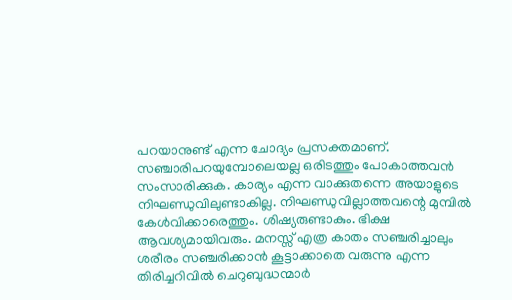പറയാനുണ്ട് എന്ന ചോദ്യം പ്രസക്തമാണ്. സഞ്ചാരിപറയുമ്പോലെയല്ല ഒരിടത്തും പോകാത്തവന്‍ സംസാരിക്കുക. കാര്യം എന്ന വാക്കുതന്നെ അയാളുടെ നിഘണ്ഡുവിലുണ്ടാകില്ല. നിഘണ്ഡുവില്ലാത്തവന്റെ മുമ്പില്‍ കേള്‍വിക്കാരെത്തും. ശിഷ്യരുണ്ടാകും. ഭിക്ഷ ആവശ്യമായിവരും. മനസ്സ് എത്ര കാതം സഞ്ചരിച്ചാലും ശരീരം സഞ്ചരിക്കാന്‍ കൂട്ടാക്കാതെ വരുന്നു എന്ന തിരിച്ചറിവില്‍ ചെറുബുദ്ധന്മാര്‍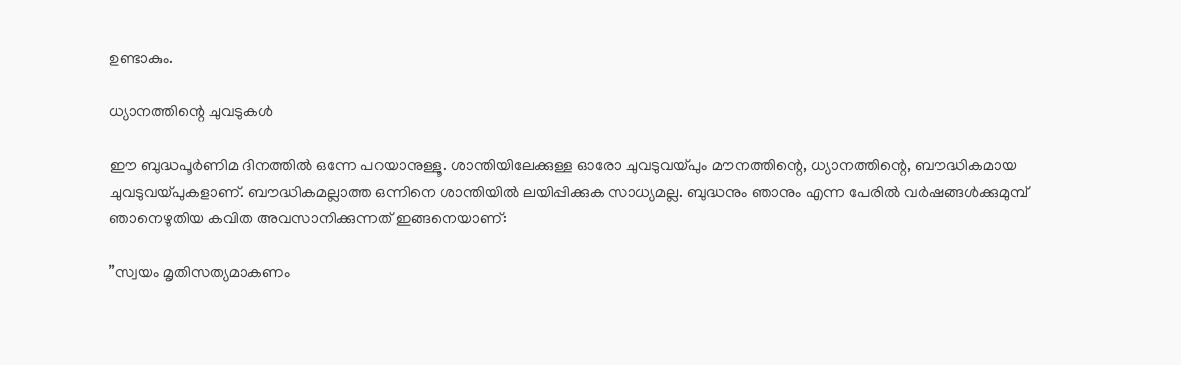ഉണ്ടാകും.

ധ്യാനത്തിന്റെ ചുവടുകള്‍

ഈ ബുദ്ധപൂര്‍ണിമ ദിനത്തില്‍ ഒന്നേ പറയാനുള്ളൂ. ശാന്തിയിലേക്കുള്ള ഓരോ ചുവടുവയ്പും മൗനത്തിന്റെ, ധ്യാനത്തിന്റെ, ബൗദ്ധികമായ ചുവടുവയ്പുകളാണ്. ബൗദ്ധികമല്ലാത്ത ഒന്നിനെ ശാന്തിയില്‍ ലയിപ്പിക്കുക സാധ്യമല്ല. ബുദ്ധനും ഞാനും എന്ന പേരില്‍ വര്‍ഷങ്ങള്‍ക്കുമുമ്പ് ഞാനെഴുതിയ കവിത അവസാനിക്കുന്നത് ഇങ്ങനെയാണ്:

”സ്വയം മൃതിസത്യമാകണം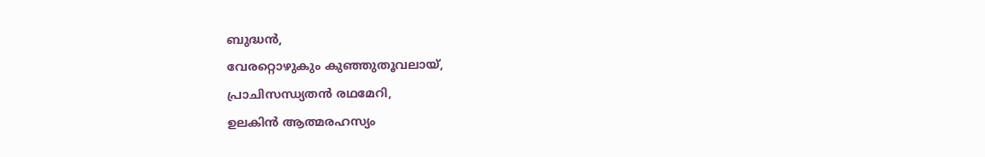ബുദ്ധന്‍,
വേരറ്റൊഴുകും കുഞ്ഞുതൂവലായ്,
പ്രാചിസന്ധ്യതന്‍ രഥമേറി,
ഉലകിന്‍ ആത്മരഹസ്യം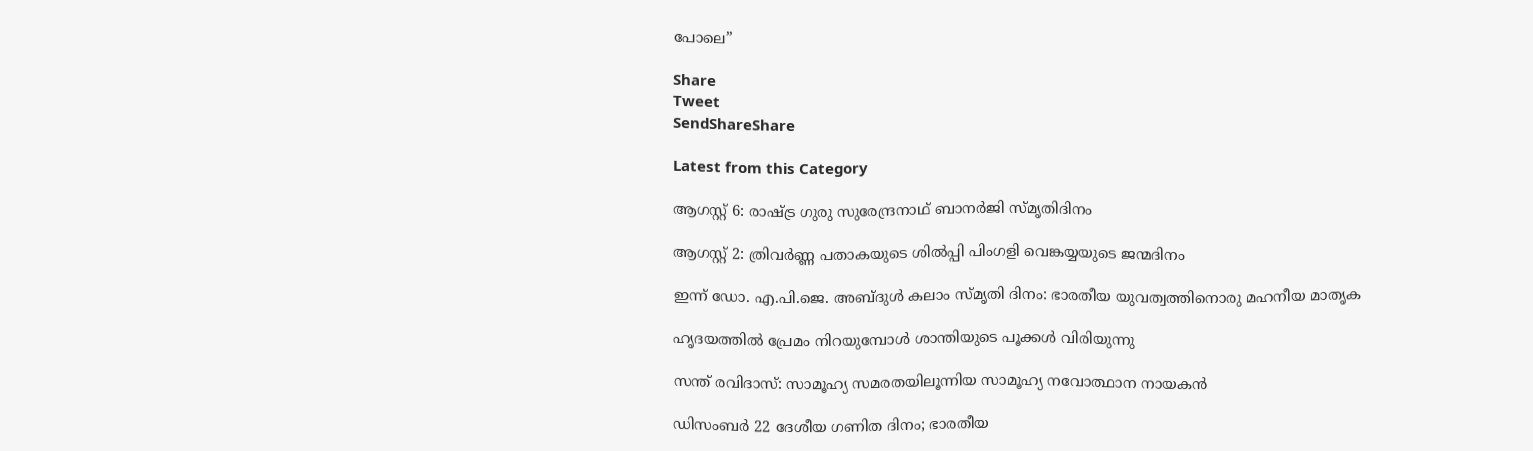പോലെ”

Share
Tweet
SendShareShare

Latest from this Category

ആഗസ്റ്റ് 6: രാഷ്ട്ര ഗുരു സുരേന്ദ്രനാഥ് ബാനർജി സ്മൃതിദിനം

ആഗസ്റ്റ് 2: ത്രിവർണ്ണ പതാകയുടെ ശിൽപ്പി പിംഗളി വെങ്കയ്യയുടെ ജന്മദിനം

ഇന്ന് ഡോ. എ.പി.ജെ. അബ്ദുള്‍ കലാം സ്മൃതി ദിനം: ഭാരതീയ യുവത്വത്തിനൊരു മഹനീയ മാതൃക

ഹൃദയത്തില്‍ പ്രേമം നിറയുമ്പോള്‍ ശാന്തിയുടെ പൂക്കള്‍ വിരിയുന്നു

സന്ത് രവിദാസ്: സാമൂഹ്യ സമരതയിലൂന്നിയ സാമൂഹ്യ നവോത്ഥാന നായകൻ

ഡിസംബർ 22 ദേശീയ ഗണിത ദിനം; ഭാരതീയ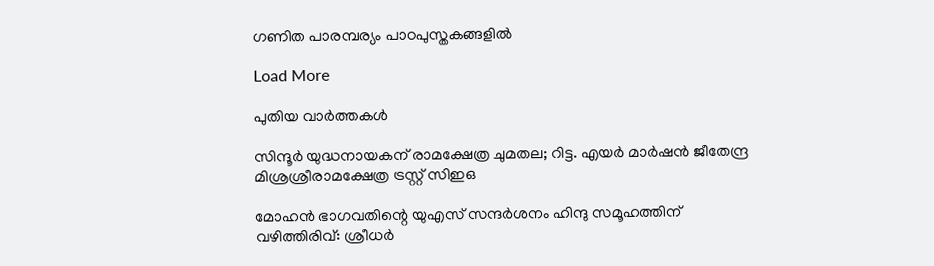ഗണിത പാരമ്പര്യം പാഠപുസ്തകങ്ങളിൽ

Load More

പുതിയ വാര്‍ത്തകള്‍

സിന്ദൂര്‍ യുദ്ധനായകന് രാമക്ഷേത്ര ചുമതല; റിട്ട. എയര്‍ മാര്‍ഷന്‍ ജീതേന്ദ്ര മിശ്രശ്രീരാമക്ഷേത്ര ട്രസ്റ്റ് സിഇഒ

മോഹന്‍ ഭാഗവതിന്റെ യുഎസ് സന്ദര്‍ശനം ഹിന്ദു സമൂഹത്തിന് വഴിത്തിരിവ്: ശ്രീധര്‍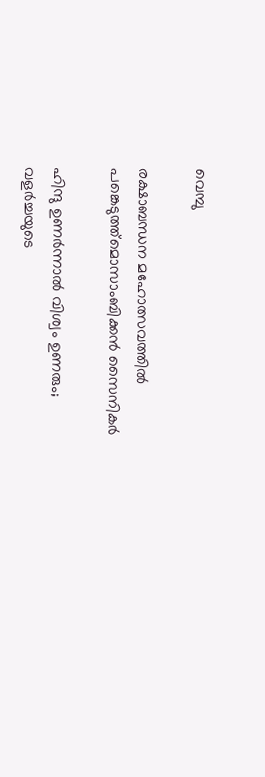വെമ്പു

രക്ഷാബന്ധന മഹോത്സവത്തില്‍ പങ്കെടുത്ത്മൊസാംബിക്കന്‍ സൈനികര്‍

ഹിന്ദു ഉണർന്നാൽ വിശ്വം ഉണരും; വളർച്ചയുടെ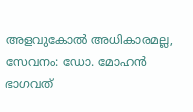അളവുകോൽ അധികാരമല്ല, സേവനം: ഡോ. മോഹൻ ഭാഗവത്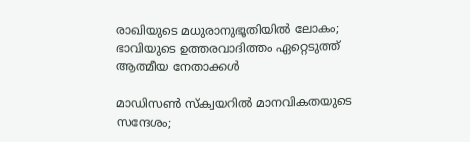രാഖിയുടെ മധുരാനുഭൂതിയില്‍ ലോകം; ഭാവിയുടെ ഉത്തരവാദിത്തം ഏറ്റെടുത്ത് ആത്മീയ നേതാക്കള്‍

മാഡിസണ്‍ സ്‌ക്വയറില്‍ മാനവികതയുടെ സന്ദേശം;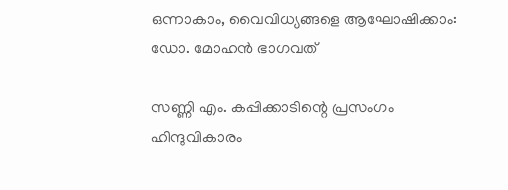ഒന്നാകാം, വൈവിധ്യങ്ങളെ ആഘോഷിക്കാം: ഡോ. മോഹന്‍ ഭാഗവത്

സണ്ണി എം. കപ്പിക്കാടിന്റെ പ്രസംഗം ഹിന്ദുവികാരം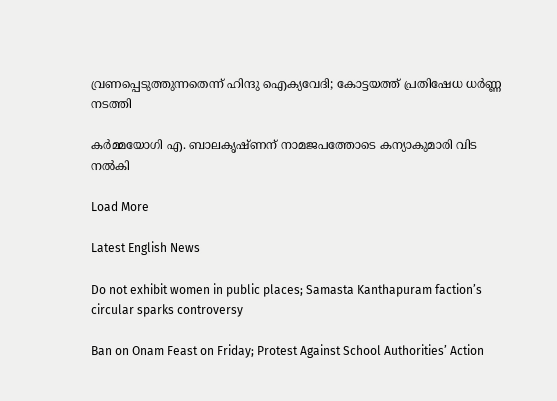വ്രണപ്പെടുത്തുന്നതെന്ന് ഹിന്ദു ഐക്യവേദി; കോട്ടയത്ത് പ്രതിഷേധ ധർണ്ണ നടത്തി

കര്‍മ്മയോഗി എ. ബാലകൃഷ്ണന് നാമജപത്തോടെ കന്യാകുമാരി വിട നല്‍കി

Load More

Latest English News

Do not exhibit women in public places; Samasta Kanthapuram faction’s circular sparks controversy

Ban on Onam Feast on Friday; Protest Against School Authorities’ Action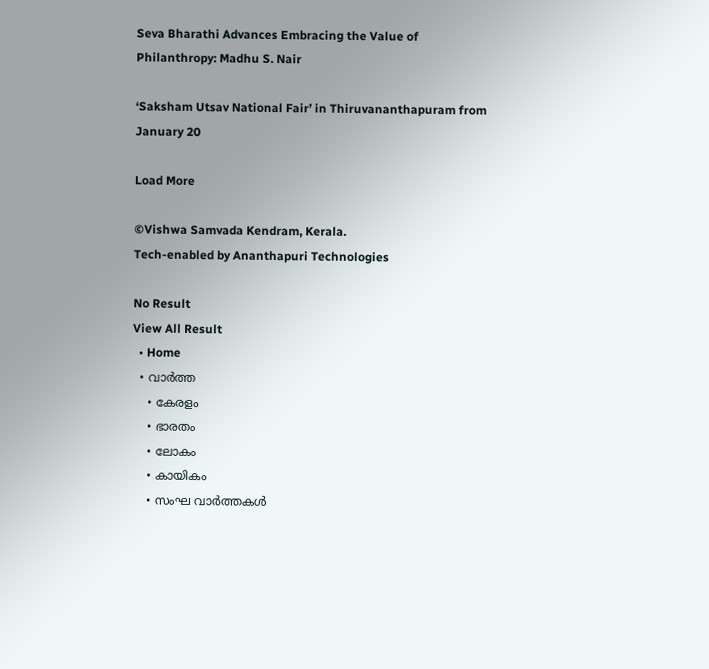Seva Bharathi Advances Embracing the Value of Philanthropy: Madhu S. Nair

‘Saksham Utsav National Fair’ in Thiruvananthapuram from January 20

Load More

©Vishwa Samvada Kendram, Kerala.
Tech-enabled by Ananthapuri Technologies

No Result
View All Result
  • Home
  • വാര്‍ത്ത
    • കേരളം
    • ഭാരതം
    • ലോകം
    • കായികം
    • സംഘ വാര്‍ത്തകള്‍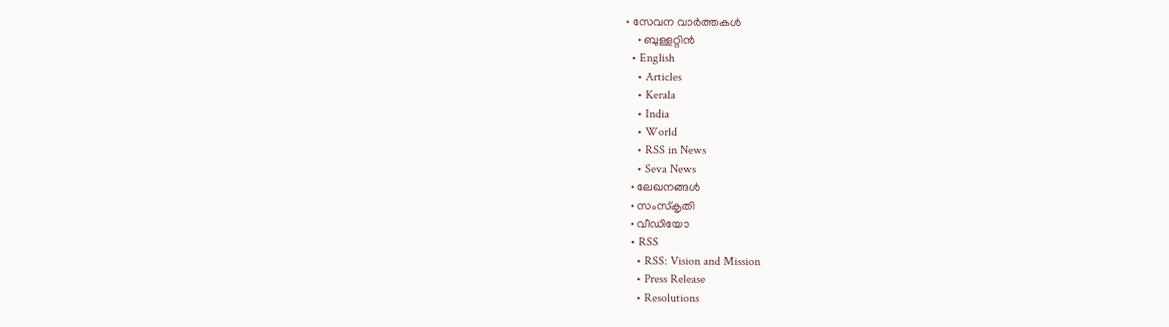• സേവന വാര്‍ത്തകള്‍
    • ബുള്ളറ്റിൻ
  • English
    • Articles
    • Kerala
    • India
    • World
    • RSS in News
    • Seva News
  • ലേഖനങ്ങള്‍
  • സംസ്കൃതി
  • വീഡിയോ
  • RSS
    • RSS: Vision and Mission
    • Press Release
    • Resolutions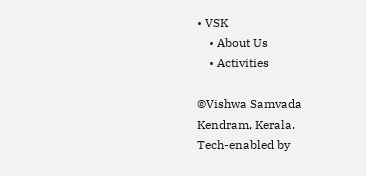• VSK
    • About Us
    • Activities

©Vishwa Samvada Kendram, Kerala.
Tech-enabled by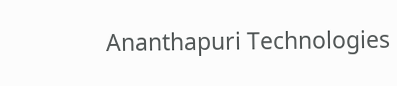Ananthapuri Technologies